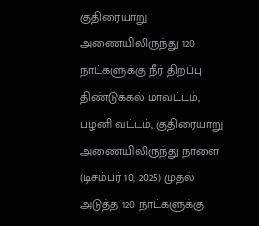குதிரையாறு அணையிலிருந்து 120 நாட்களுக்கு நீர் திறப்பு
திண்டுக்கல் மாவட்டம், பழனி வட்டம், குதிரையாறு அணையிலிருந்து நாளை (டிசம்பர் 10, 2025) முதல் அடுத்த 120 நாட்களுக்கு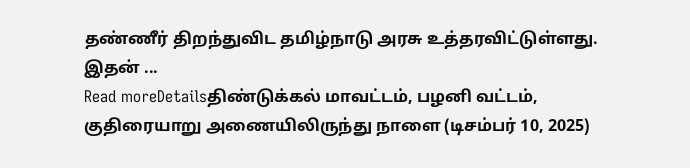தண்ணீர் திறந்துவிட தமிழ்நாடு அரசு உத்தரவிட்டுள்ளது. இதன் ...
Read moreDetailsதிண்டுக்கல் மாவட்டம், பழனி வட்டம், குதிரையாறு அணையிலிருந்து நாளை (டிசம்பர் 10, 2025)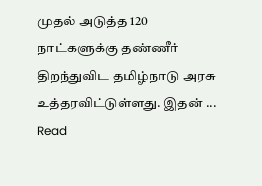முதல் அடுத்த 120 நாட்களுக்கு தண்ணீர் திறந்துவிட தமிழ்நாடு அரசு உத்தரவிட்டுள்ளது. இதன் ...
Read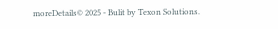moreDetails© 2025 - Bulit by Texon Solutions.